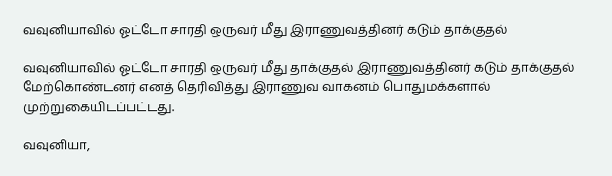வவுனியாவில் ஓட்டோ சாரதி ஒருவர் மீது இராணுவத்தினர் கடும் தாக்குதல்

வவுனியாவில் ஓட்டோ சாரதி ஒருவர் மீது தாக்குதல் இராணுவத்தினர் கடும் தாக்குதல் மேற்கொண்டனர் எனத் தெரிவித்து இராணுவ வாகனம் பொதுமக்களால் முற்றுகையிடப்பட்டது.

வவுனியா,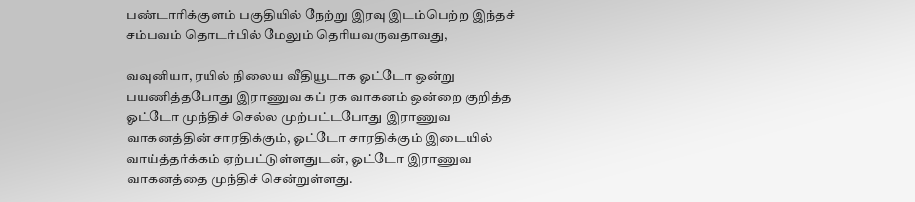பண்டாரிக்குளம் பகுதியில் நேற்று இரவு இடம்பெற்ற இந்தச் சம்பவம் தொடர்பில் மேலும் தெரியவருவதாவது,

வவுனியா, ரயில் நிலைய வீதியூடாக ஓட்டோ ஒன்று பயணித்தபோது இராணுவ கப் ரக வாகனம் ஒன்றை குறித்த ஓட்டோ முந்திச் செல்ல முற்பட்டபோது இராணுவ வாகனத்தின் சாரதிக்கும், ஓட்டோ சாரதிக்கும் இடையில் வாய்த்தர்க்கம் ஏற்பட்டுள்ளதுடன், ஓட்டோ இராணுவ வாகனத்தை முந்திச் சென்றுள்ளது.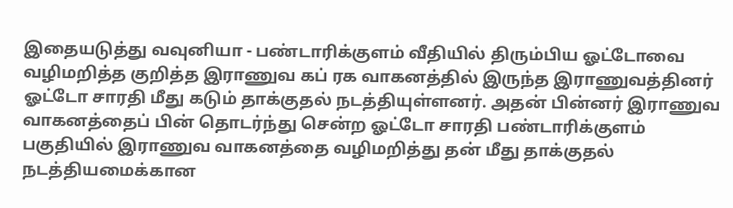இதையடுத்து வவுனியா - பண்டாரிக்குளம் வீதியில் திரும்பிய ஓட்டோவை வழிமறித்த குறித்த இராணுவ கப் ரக வாகனத்தில் இருந்த இராணுவத்தினர் ஓட்டோ சாரதி மீது கடும் தாக்குதல் நடத்தியுள்ளனர். அதன் பின்னர் இராணுவ வாகனத்தைப் பின் தொடர்ந்து சென்ற ஓட்டோ சாரதி பண்டாரிக்குளம் பகுதியில் இராணுவ வாகனத்தை வழிமறித்து தன் மீது தாக்குதல் நடத்தியமைக்கான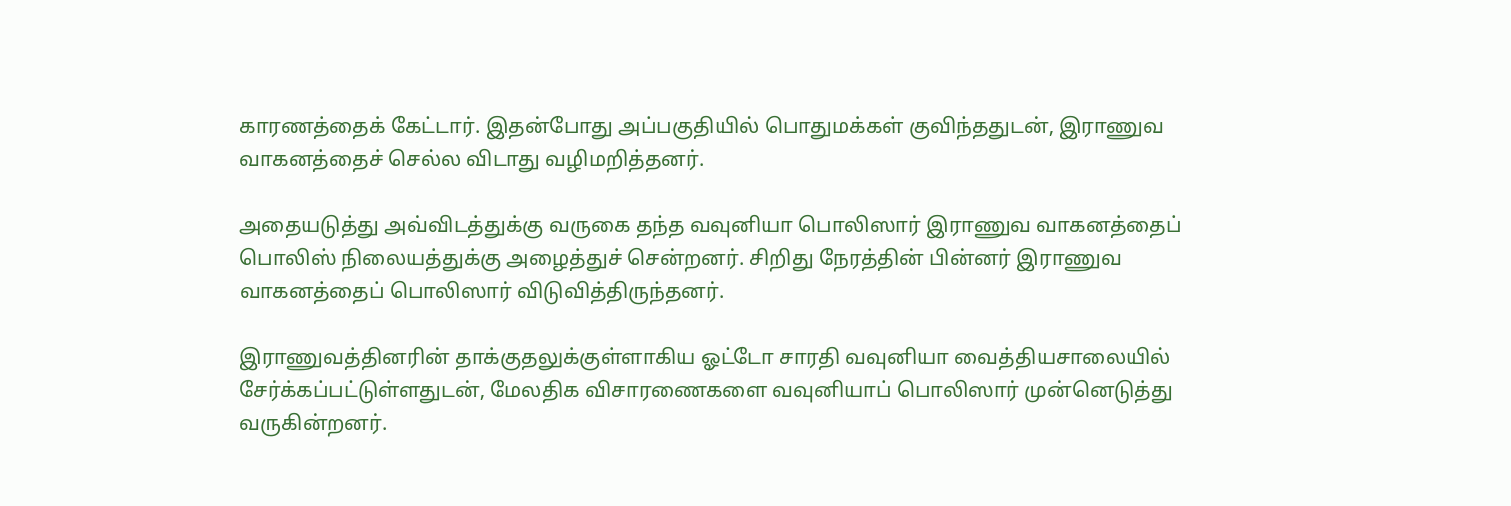காரணத்தைக் கேட்டார். இதன்போது அப்பகுதியில் பொதுமக்கள் குவிந்ததுடன், இராணுவ வாகனத்தைச் செல்ல விடாது வழிமறித்தனர்.

அதையடுத்து அவ்விடத்துக்கு வருகை தந்த வவுனியா பொலிஸார் இராணுவ வாகனத்தைப் பொலிஸ் நிலையத்துக்கு அழைத்துச் சென்றனர். சிறிது நேரத்தின் பின்னர் இராணுவ வாகனத்தைப் பொலிஸார் விடுவித்திருந்தனர்.

இராணுவத்தினரின் தாக்குதலுக்குள்ளாகிய ஓட்டோ சாரதி வவுனியா வைத்தியசாலையில் சேர்க்கப்பட்டுள்ளதுடன், மேலதிக விசாரணைகளை வவுனியாப் பொலிஸார் முன்னெடுத்து வருகின்றனர்.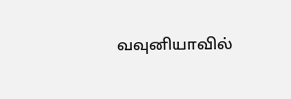வவுனியாவில்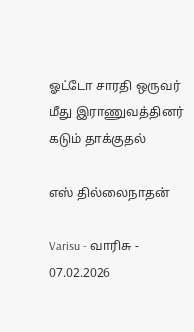ஓட்டோ சாரதி ஒருவர் மீது இராணுவத்தினர் கடும் தாக்குதல்

எஸ் தில்லைநாதன்

Varisu - வாரிசு - 07.02.2026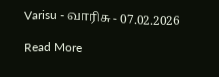Varisu - வாரிசு - 07.02.2026

Read More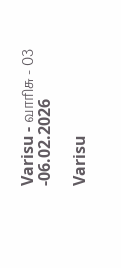Varisu - வாரிசு - 03 -06.02.2026

Varisu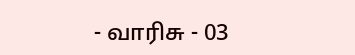- வாரிசு - 03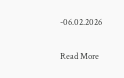-06.02.2026

Read More